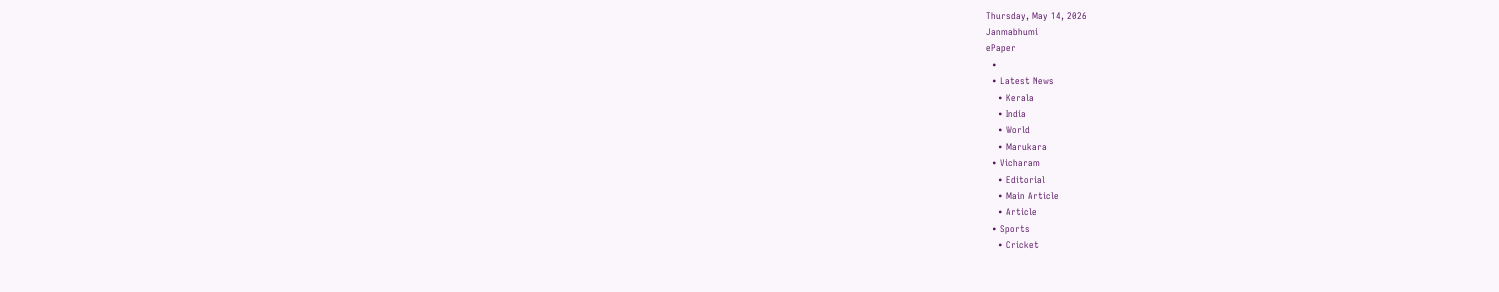Thursday, May 14, 2026
Janmabhumi
ePaper
  •
  • Latest News
    • Kerala
    • India
    • World
    • Marukara
  • Vicharam
    • Editorial
    • Main Article
    • Article
  • Sports
    • Cricket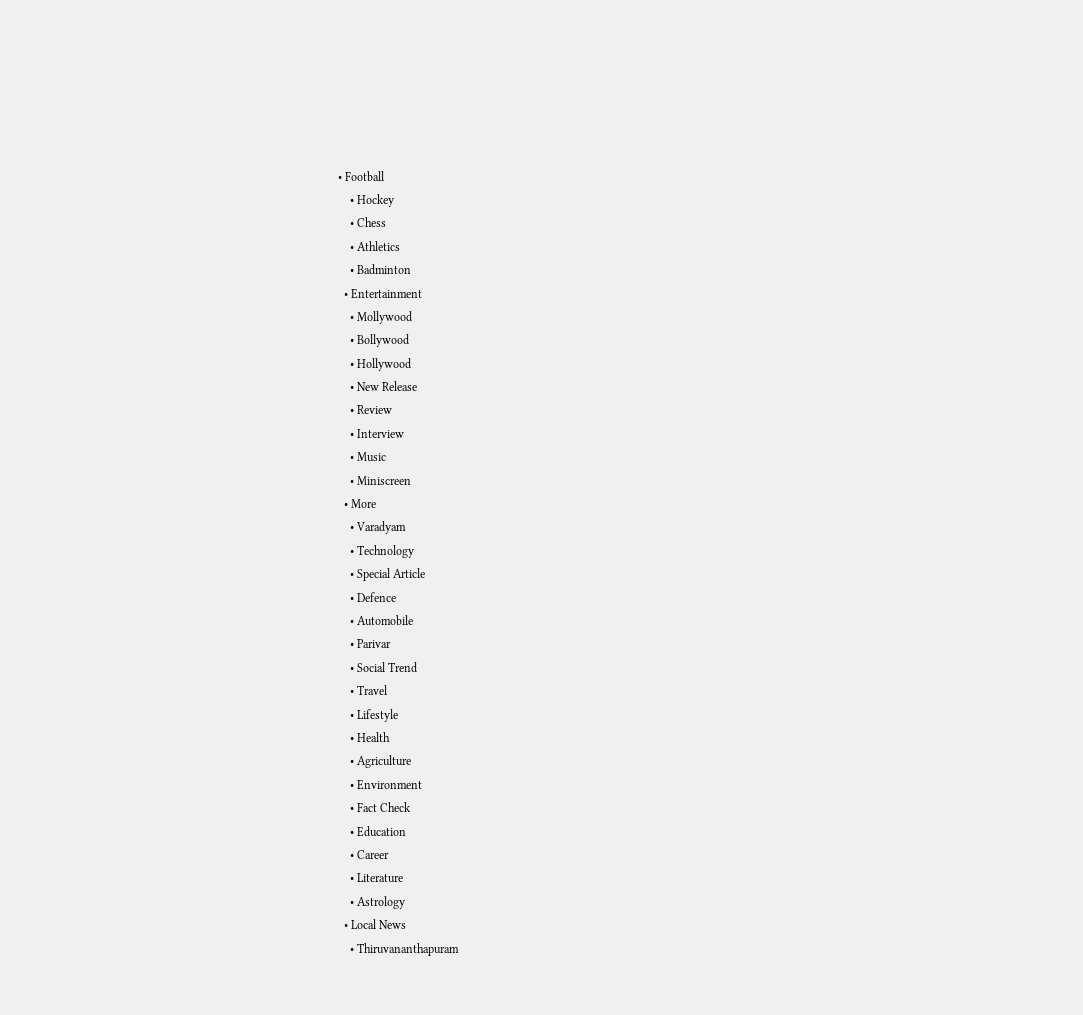• Football
    • Hockey
    • Chess
    • Athletics
    • Badminton
  • Entertainment
    • Mollywood
    • Bollywood
    • Hollywood
    • New Release
    • Review
    • Interview
    • Music
    • Miniscreen
  • More
    • Varadyam
    • Technology
    • Special Article
    • Defence
    • Automobile
    • Parivar
    • Social Trend
    • Travel
    • Lifestyle
    • Health
    • Agriculture
    • Environment
    • Fact Check
    • Education
    • Career
    • Literature
    • Astrology
  • Local News
    • Thiruvananthapuram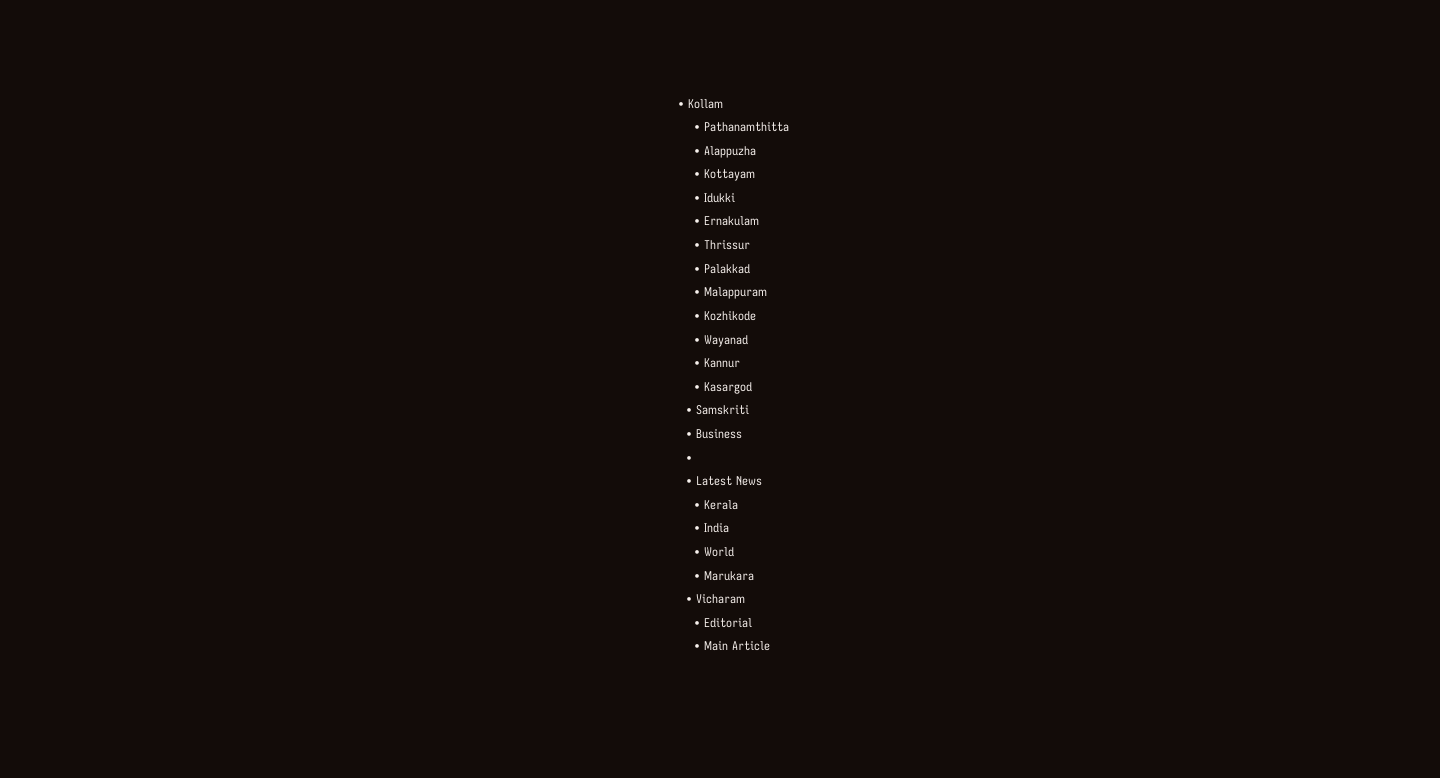• Kollam
    • Pathanamthitta
    • Alappuzha
    • Kottayam
    • Idukki
    • Ernakulam
    • Thrissur
    • Palakkad
    • Malappuram
    • Kozhikode
    • Wayanad
    • Kannur
    • Kasargod
  • Samskriti
  • Business
  •
  • Latest News
    • Kerala
    • India
    • World
    • Marukara
  • Vicharam
    • Editorial
    • Main Article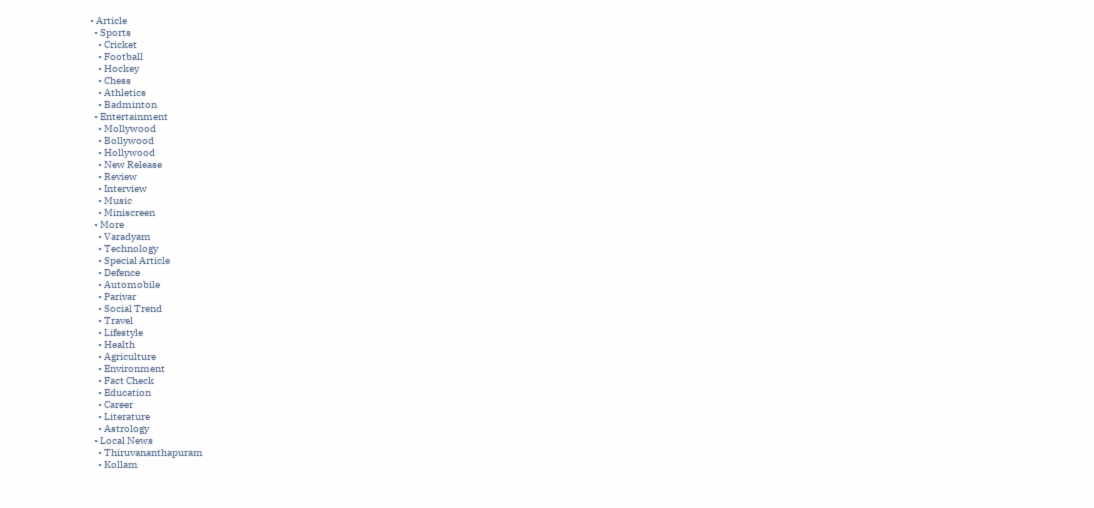• Article
  • Sports
    • Cricket
    • Football
    • Hockey
    • Chess
    • Athletics
    • Badminton
  • Entertainment
    • Mollywood
    • Bollywood
    • Hollywood
    • New Release
    • Review
    • Interview
    • Music
    • Miniscreen
  • More
    • Varadyam
    • Technology
    • Special Article
    • Defence
    • Automobile
    • Parivar
    • Social Trend
    • Travel
    • Lifestyle
    • Health
    • Agriculture
    • Environment
    • Fact Check
    • Education
    • Career
    • Literature
    • Astrology
  • Local News
    • Thiruvananthapuram
    • Kollam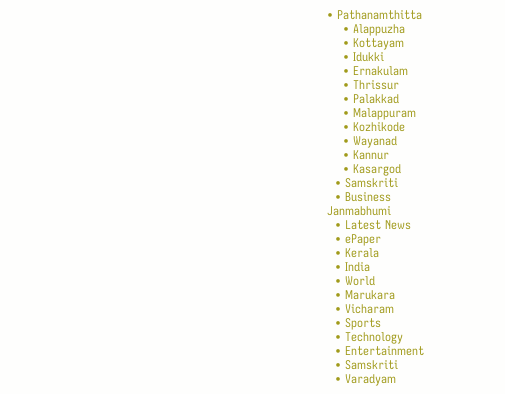• Pathanamthitta
    • Alappuzha
    • Kottayam
    • Idukki
    • Ernakulam
    • Thrissur
    • Palakkad
    • Malappuram
    • Kozhikode
    • Wayanad
    • Kannur
    • Kasargod
  • Samskriti
  • Business
Janmabhumi
  • Latest News
  • ePaper
  • Kerala
  • India
  • World
  • Marukara
  • Vicharam
  • Sports
  • Technology
  • Entertainment
  • Samskriti
  • Varadyam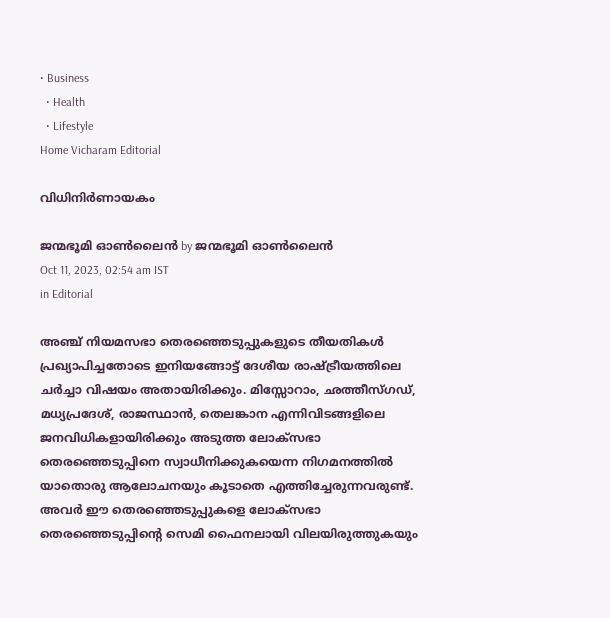• Business
  • Health
  • Lifestyle
Home Vicharam Editorial

വിധിനിര്‍ണായകം

ജന്മഭൂമി ഓണ്‍ലൈന്‍ by ജന്മഭൂമി ഓണ്‍ലൈന്‍
Oct 11, 2023, 02:54 am IST
in Editorial

അഞ്ച് നിയമസഭാ തെരഞ്ഞെടുപ്പുകളുടെ തീയതികള്‍ പ്രഖ്യാപിച്ചതോടെ ഇനിയങ്ങോട്ട് ദേശീയ രാഷ്‌ട്രീയത്തിലെ ചര്‍ച്ചാ വിഷയം അതായിരിക്കും. മിസ്സോറാം, ഛത്തീസ്ഗഡ്, മധ്യപ്രദേശ്, രാജസ്ഥാന്‍, തെലങ്കാന എന്നിവിടങ്ങളിലെ ജനവിധികളായിരിക്കും അടുത്ത ലോക്‌സഭാ തെരഞ്ഞെടുപ്പിനെ സ്വാധീനിക്കുകയെന്ന നിഗമനത്തില്‍ യാതൊരു ആലോചനയും കൂടാതെ എത്തിച്ചേരുന്നവരുണ്ട്. അവര്‍ ഈ തെരഞ്ഞെടുപ്പുകളെ ലോക്‌സഭാ തെരഞ്ഞെടുപ്പിന്റെ സെമി ഫൈനലായി വിലയിരുത്തുകയും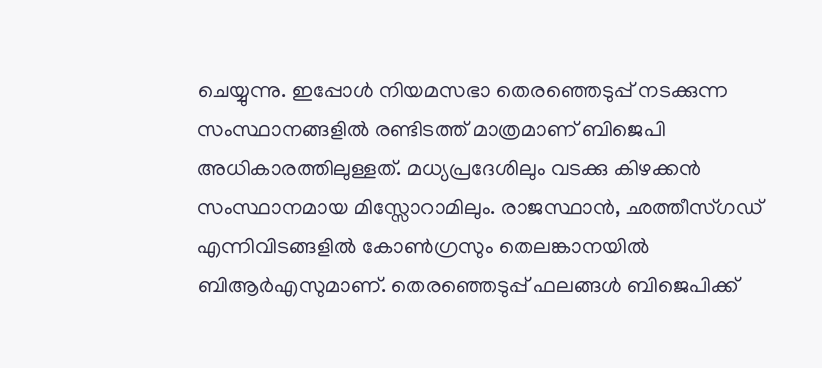ചെയ്യുന്നു. ഇപ്പോള്‍ നിയമസഭാ തെരഞ്ഞെടുപ്പ് നടക്കുന്ന സംസ്ഥാനങ്ങളില്‍ രണ്ടിടത്ത് മാത്രമാണ് ബിജെപി അധികാരത്തിലുള്ളത്. മധ്യപ്രദേശിലും വടക്കു കിഴക്കന്‍ സംസ്ഥാനമായ മിസ്സോറാമിലും. രാജസ്ഥാന്‍, ഛത്തീസ്ഗഡ് എന്നിവിടങ്ങളില്‍ കോണ്‍ഗ്രസും തെലങ്കാനയില്‍ ബിആര്‍എസുമാണ്. തെരഞ്ഞെടുപ്പ് ഫലങ്ങള്‍ ബിജെപിക്ക്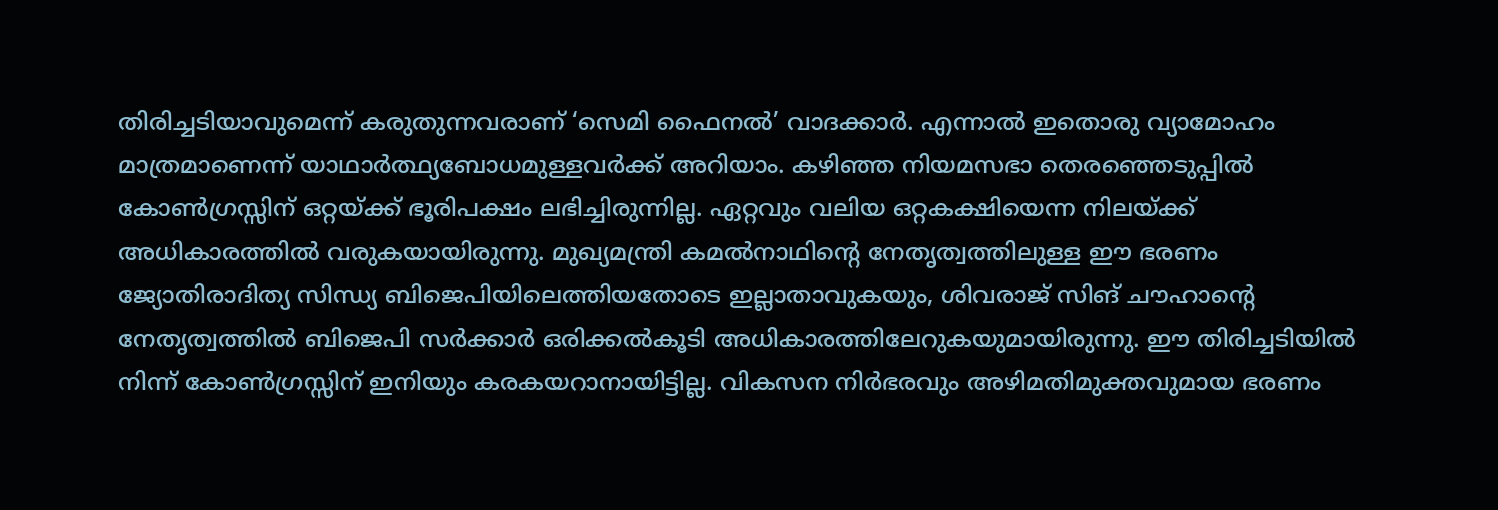തിരിച്ചടിയാവുമെന്ന് കരുതുന്നവരാണ് ‘സെമി ഫൈനല്‍’ വാദക്കാര്‍. എന്നാല്‍ ഇതൊരു വ്യാമോഹം മാത്രമാണെന്ന് യാഥാര്‍ത്ഥ്യബോധമുള്ളവര്‍ക്ക് അറിയാം. കഴിഞ്ഞ നിയമസഭാ തെരഞ്ഞെടുപ്പില്‍ കോണ്‍ഗ്രസ്സിന് ഒറ്റയ്‌ക്ക് ഭൂരിപക്ഷം ലഭിച്ചിരുന്നില്ല. ഏറ്റവും വലിയ ഒറ്റകക്ഷിയെന്ന നിലയ്‌ക്ക് അധികാരത്തില്‍ വരുകയായിരുന്നു. മുഖ്യമന്ത്രി കമല്‍നാഥിന്റെ നേതൃത്വത്തിലുള്ള ഈ ഭരണം ജ്യോതിരാദിത്യ സിന്ധ്യ ബിജെപിയിലെത്തിയതോടെ ഇല്ലാതാവുകയും, ശിവരാജ് സിങ് ചൗഹാന്റെ നേതൃത്വത്തില്‍ ബിജെപി സര്‍ക്കാര്‍ ഒരിക്കല്‍കൂടി അധികാരത്തിലേറുകയുമായിരുന്നു. ഈ തിരിച്ചടിയില്‍ നിന്ന് കോണ്‍ഗ്രസ്സിന് ഇനിയും കരകയറാനായിട്ടില്ല. വികസന നിര്‍ഭരവും അഴിമതിമുക്തവുമായ ഭരണം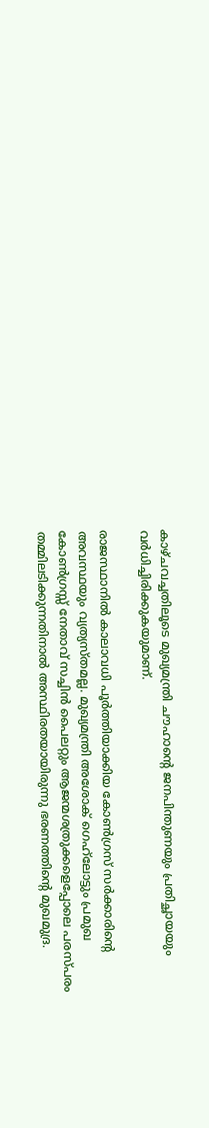കാഴ്ചവച്ചതിലൂടെ മുഖ്യമന്ത്രി ചൗഹാന്റെ ജനപിന്തുണയും പ്രതിച്ഛായയും വര്‍ധിച്ചിരിക്കുകയുമാണ്.

രാജസ്ഥാനില്‍ കാലാവധി പൂര്‍ത്തിയാക്കിയ കോണ്‍ഗ്രസ് സര്‍ക്കാരിന്റെ അവസ്ഥയും വ്യത്യസ്തമല്ല. മുഖ്യമന്ത്രി അശോക് ഗെഹ്‌ലോട്ടും പ്രമുഖ കോണ്‍ഗ്രസ്സ് നേതാവ് സച്ചിന്‍ പൈലറ്റും ആജന്മശത്രുക്കളെപ്പോലെ പരസ്പരം തമ്മിലടിക്കുന്നതിനാല്‍ അസ്ഥിരതയായിരുന്നു ഭരണത്തിന്റെ മുഖമുദ്ര.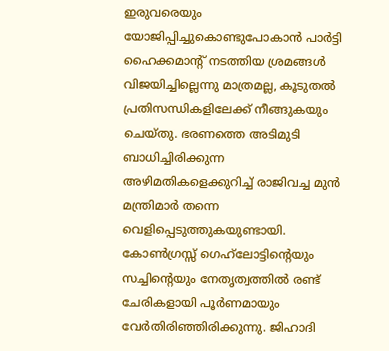ഇരുവരെയും യോജിപ്പിച്ചുകൊണ്ടുപോകാന്‍ പാര്‍ട്ടി ഹൈക്കമാന്റ് നടത്തിയ ശ്രമങ്ങള്‍ വിജയിച്ചില്ലെന്നു മാത്രമല്ല, കൂടുതല്‍ പ്രതിസന്ധികളിലേക്ക് നീങ്ങുകയും ചെയ്തു. ഭരണത്തെ അടിമുടി ബാധിച്ചിരിക്കുന്ന അഴിമതികളെക്കുറിച്ച് രാജിവച്ച മുന്‍ മന്ത്രിമാര്‍ തന്നെ വെളിപ്പെടുത്തുകയുണ്ടായി. കോണ്‍ഗ്രസ്സ് ഗെഹ്‌ലോട്ടിന്റെയും സച്ചിന്റെയും നേതൃത്വത്തില്‍ രണ്ട് ചേരികളായി പൂര്‍ണമായും വേര്‍തിരിഞ്ഞിരിക്കുന്നു. ജിഹാദി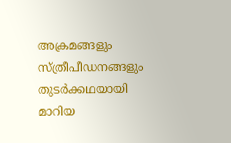അക്രമങ്ങളും സ്ത്രീപീഡനങ്ങളും തുടര്‍ക്കഥയായി മാറിയ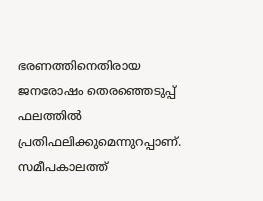ഭരണത്തിനെതിരായ ജനരോഷം തെരഞ്ഞെടുപ്പ് ഫലത്തില്‍ പ്രതിഫലിക്കുമെന്നുറപ്പാണ്. സമീപകാലത്ത്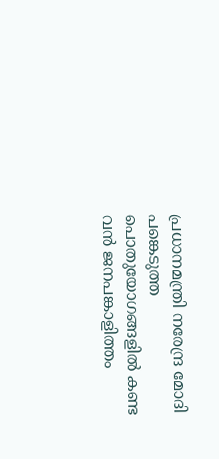പ്രധാനമന്ത്രി നരേന്ദ്ര മോദി പങ്കെടുത്ത പൊതുയോഗങ്ങളില്‍ കണ്ട വന്‍ ജനപങ്കാളിത്തം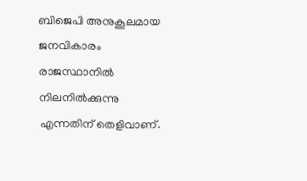ബിജെപി അനുകൂലമായ ജനവികാരം രാജസ്ഥാനില്‍ നിലനില്‍ക്കുന്നു എന്നതിന് തെളിവാണ്.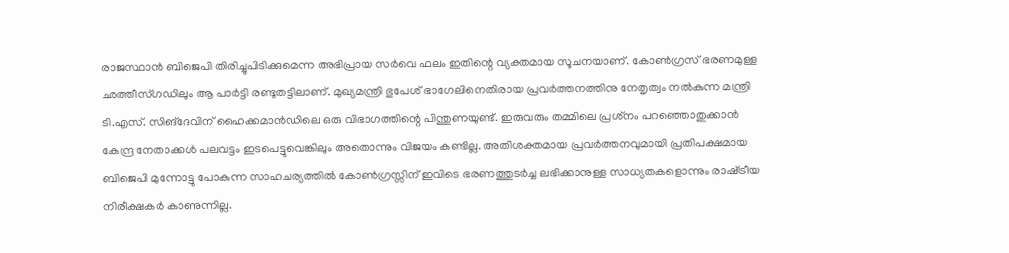രാജസ്ഥാന്‍ ബിജെപി തിരിച്ചുപിടിക്കുമെന്ന അഭിപ്രായ സര്‍വെ ഫലം ഇതിന്റെ വ്യക്തമായ സൂചനയാണ്. കോണ്‍ഗ്രസ് ഭരണമുള്ള ഛത്തീസ്ഗഡിലും ആ പാര്‍ട്ടി രണ്ടുതട്ടിലാണ്. മുഖ്യമന്ത്രി ഭുപേശ് ഭാഗേലിനെതിരായ പ്രവര്‍ത്തനത്തിനു നേതൃത്വം നല്‍കുന്ന മന്ത്രി ടി.എസ്. സിങ്‌ദേവിന് ഹൈക്കമാന്‍ഡിലെ ഒരു വിഭാഗത്തിന്റെ പിന്തുണയുണ്ട്. ഇരുവരും തമ്മിലെ പ്രശ്‌നം പറഞ്ഞൊതുക്കാന്‍ കേന്ദ്ര നേതാക്കള്‍ പലവട്ടം ഇടപെട്ടുവെങ്കിലും അതൊന്നും വിജയം കണ്ടില്ല. അതിശക്തമായ പ്രവര്‍ത്തനവുമായി പ്രതിപക്ഷമായ ബിജെപി മുന്നോട്ടു പോകുന്ന സാഹചര്യത്തില്‍ കോണ്‍ഗ്രസ്സിന് ഇവിടെ ഭരണത്തുടര്‍ച്ച ലഭിക്കാനുള്ള സാധ്യതകളൊന്നും രാഷ്‌ട്രീയ നിരീക്ഷകര്‍ കാണുന്നില്ല.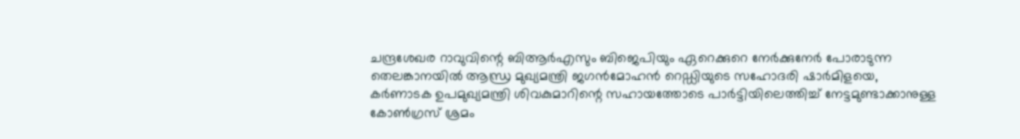ചന്ദ്രശേഖര റാവുവിന്റെ ബിആര്‍എസും ബിജെപിയും ഏറെക്കുറെ നേര്‍ക്കുനേര്‍ പോരാടുന്ന തെലങ്കാനയില്‍ ആന്ധ്ര മുഖ്യമന്ത്രി ജഗന്‍മോഹന്‍ റെഡ്ഡിയുടെ സഹോദരി ഷാര്‍മിളയെ, കര്‍ണാടക ഉപമുഖ്യമന്ത്രി ശിവകുമാറിന്റെ സഹായത്തോടെ പാര്‍ട്ടിയിലെത്തിച്ച് നേട്ടമുണ്ടാക്കാനുള്ള കോണ്‍ഗ്രസ് ശ്രമം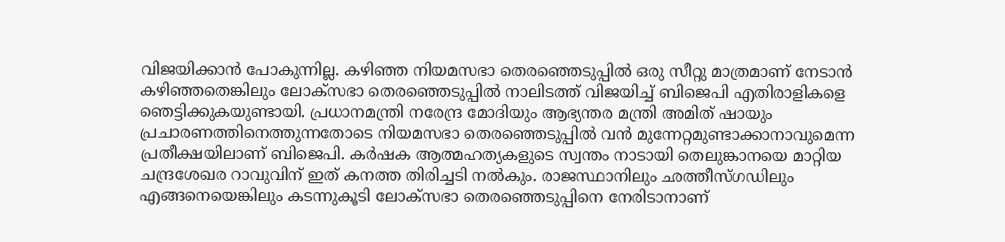വിജയിക്കാന്‍ പോകുന്നില്ല. കഴിഞ്ഞ നിയമസഭാ തെരഞ്ഞെടുപ്പില്‍ ഒരു സീറ്റു മാത്രമാണ് നേടാന്‍ കഴിഞ്ഞതെങ്കിലും ലോക്‌സഭാ തെരഞ്ഞെടുപ്പില്‍ നാലിടത്ത് വിജയിച്ച് ബിജെപി എതിരാളികളെ ഞെട്ടിക്കുകയുണ്ടായി. പ്രധാനമന്ത്രി നരേന്ദ്ര മോദിയും ആഭ്യന്തര മന്ത്രി അമിത് ഷായും പ്രചാരണത്തിനെത്തുന്നതോടെ നിയമസഭാ തെരഞ്ഞെടുപ്പില്‍ വന്‍ മുന്നേറ്റമുണ്ടാക്കാനാവുമെന്ന പ്രതീക്ഷയിലാണ് ബിജെപി. കര്‍ഷക ആത്മഹത്യകളുടെ സ്വന്തം നാടായി തെലുങ്കാനയെ മാറ്റിയ ചന്ദ്രശേഖര റാവുവിന് ഇത് കനത്ത തിരിച്ചടി നല്‍കും. രാജസ്ഥാനിലും ഛത്തീസ്ഗഡിലും എങ്ങനെയെങ്കിലും കടന്നുകൂടി ലോക്‌സഭാ തെരഞ്ഞെടുപ്പിനെ നേരിടാനാണ്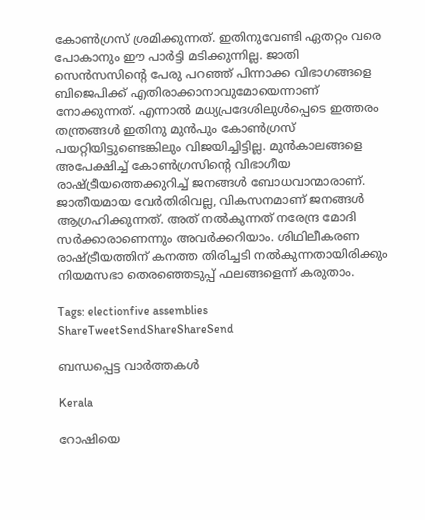കോണ്‍ഗ്രസ് ശ്രമിക്കുന്നത്. ഇതിനുവേണ്ടി ഏതറ്റം വരെ പോകാനും ഈ പാര്‍ട്ടി മടിക്കുന്നില്ല. ജാതി സെന്‍സസിന്റെ പേരു പറഞ്ഞ് പിന്നാക്ക വിഭാഗങ്ങളെ ബിജെപിക്ക് എതിരാക്കാനാവുമോയെന്നാണ് നോക്കുന്നത്. എന്നാല്‍ മധ്യപ്രദേശിലുള്‍പ്പെടെ ഇത്തരം തന്ത്രങ്ങള്‍ ഇതിനു മുന്‍പും കോണ്‍ഗ്രസ് പയറ്റിയിട്ടുണ്ടെങ്കിലും വിജയിച്ചിട്ടില്ല. മുന്‍കാലങ്ങളെ അപേക്ഷിച്ച് കോണ്‍ഗ്രസിന്റെ വിഭാഗീയ രാഷ്‌ട്രീയത്തെക്കുറിച്ച് ജനങ്ങള്‍ ബോധവാന്മാരാണ്. ജാതീയമായ വേര്‍തിരിവല്ല, വികസനമാണ് ജനങ്ങള്‍ ആഗ്രഹിക്കുന്നത്. അത് നല്‍കുന്നത് നരേന്ദ്ര മോദി സര്‍ക്കാരാണെന്നും അവര്‍ക്കറിയാം. ശിഥിലീകരണ രാഷ്‌ട്രീയത്തിന് കനത്ത തിരിച്ചടി നല്‍കുന്നതായിരിക്കും നിയമസഭാ തെരഞ്ഞെടുപ്പ് ഫലങ്ങളെന്ന് കരുതാം.

Tags: electionfive assemblies
ShareTweetSendShareShareSend

ബന്ധപ്പെട്ട വാര്‍ത്തകള്‍

Kerala

റോഷിയെ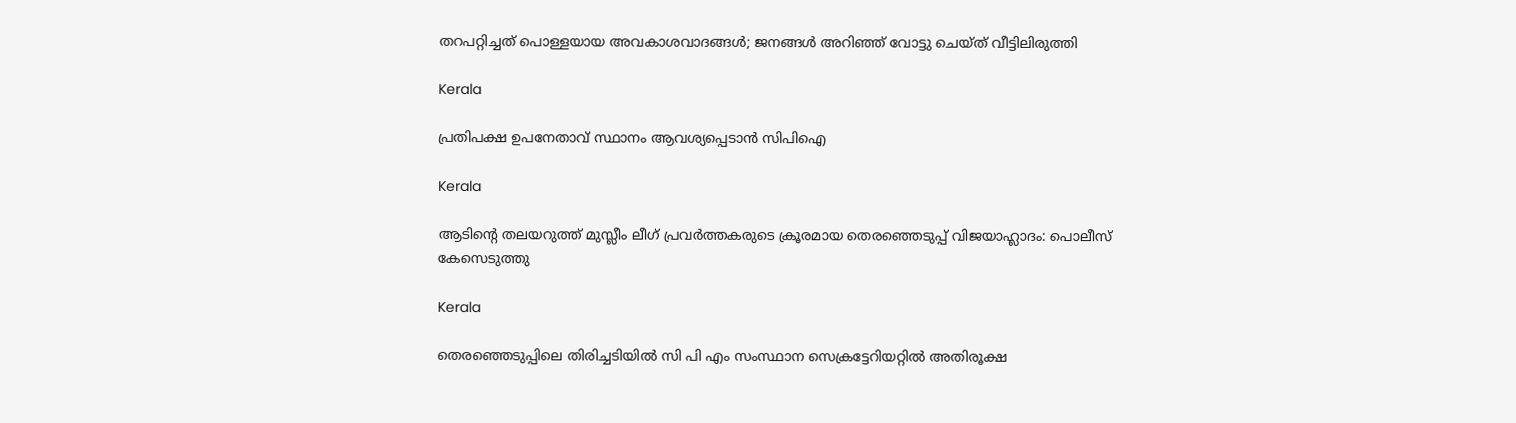തറപറ്റിച്ചത് പൊള്ളയായ അവകാശവാദങ്ങള്‍; ജനങ്ങള്‍ അറിഞ്ഞ് വോട്ടു ചെയ്ത് വീട്ടിലിരുത്തി

Kerala

പ്രതിപക്ഷ ഉപനേതാവ് സ്ഥാനം ആവശ്യപ്പെടാന്‍ സിപിഐ

Kerala

ആടിന്റെ തലയറുത്ത് മുസ്ലീം ലീഗ് പ്രവര്‍ത്തകരുടെ ക്രൂരമായ തെരഞ്ഞെടുപ്പ് വിജയാഹ്ലാദം: പൊലീസ് കേസെടുത്തു

Kerala

തെരഞ്ഞെടുപ്പിലെ തിരിച്ചടിയില്‍ സി പി എം സംസ്ഥാന സെക്രട്ടേറിയറ്റില്‍ അതിരൂക്ഷ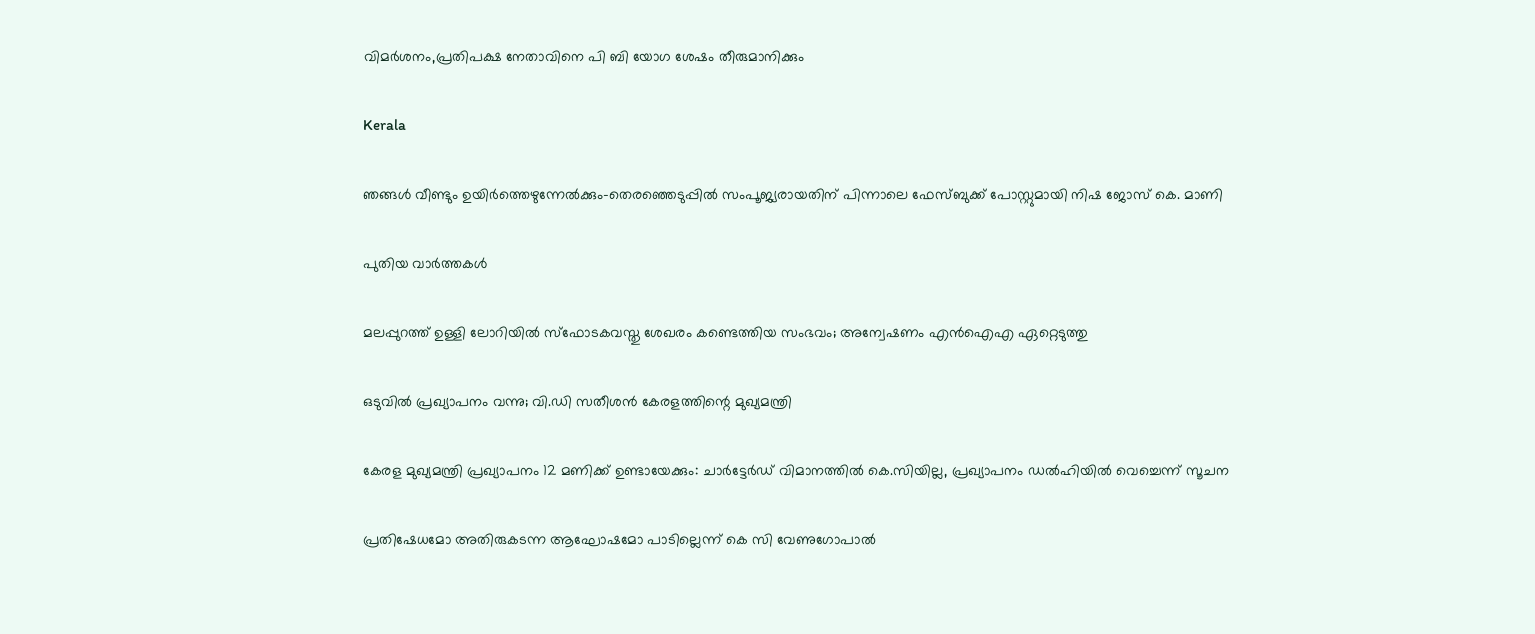വിമര്‍ശനം,പ്രതിപക്ഷ നേതാവിനെ പി ബി യോഗ ശേഷം തീരുമാനിക്കും

Kerala

ഞങ്ങള്‍ വീണ്ടും ഉയിര്‍ത്തെഴുന്നേല്‍ക്കും-തെരഞ്ഞെടുപ്പില്‍ സംപൂജ്യരായതിന് പിന്നാലെ ഫേസ്ബുക്ക് പോസ്റ്റുമായി നിഷ ജോസ് കെ. മാണി

പുതിയ വാര്‍ത്തകള്‍

മലപ്പുറത്ത് ഉള്ളി ലോറിയിൽ സ്ഫോടകവസ്തു ശേഖരം കണ്ടെത്തിയ സംഭവം; അന്വേഷണം എൻഐഎ ഏറ്റെടുത്തു

ഒടുവിൽ പ്രഖ്യാപനം വന്നു; വി.ഡി സതീശൻ കേരളത്തിന്റെ മുഖ്യമന്ത്രി

കേരള മുഖ്യമന്ത്രി പ്രഖ്യാപനം 12 മണിക്ക് ഉണ്ടായേക്കും: ചാർട്ടേർഡ് വിമാനത്തിൽ കെ.സിയില്ല, പ്രഖ്യാപനം ഡൽഹിയിൽ വെച്ചെന്ന് സൂചന

പ്രതിഷേധമോ അതിരുകടന്ന ആഘോഷമോ പാടില്ലെന്ന് കെ സി വേണുഗോപാല്‍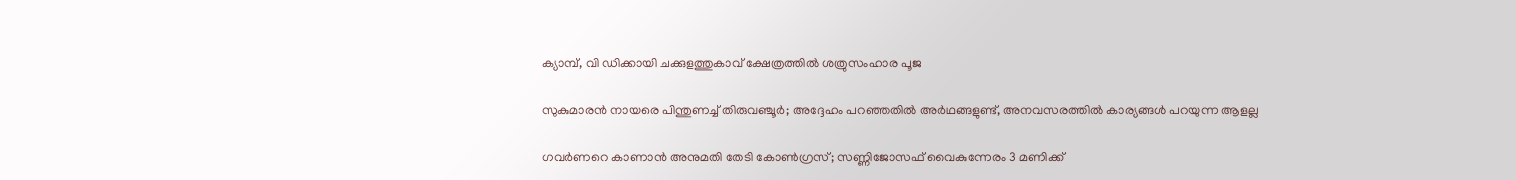ക്യാമ്പ്, വി ഡിക്കായി ചക്കുളത്തുകാവ് ക്ഷേത്രത്തില്‍ ശത്രുസംഹാര പൂജ

സുകുമാരൻ നായരെ പിന്തുണച്ച് തിരുവഞ്ചൂർ; അദ്ദേഹം പറഞ്ഞതിൽ അർഥങ്ങളുണ്ട്, അനവസരത്തിൽ കാര്യങ്ങൾ പറയുന്ന ആളല്ല

ഗവർണറെ കാണാൻ അനുമതി തേടി കോൺഗ്രസ്; സണ്ണിജോസഫ് വൈകുന്നേരം 3 മണിക്ക്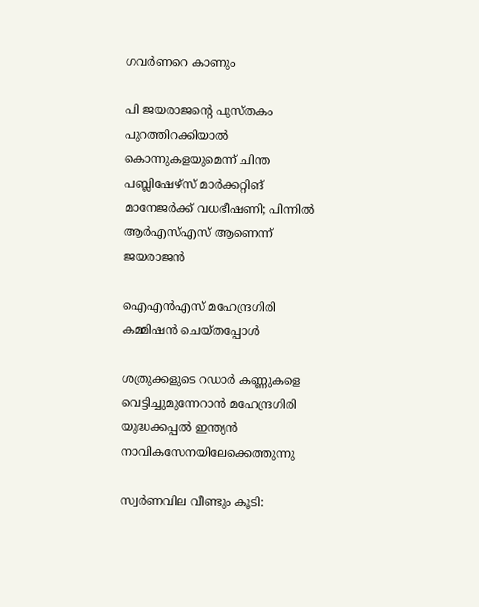ഗവർണറെ കാണും

പി ജയരാജന്റെ പുസ്തകം പുറത്തിറക്കിയാല്‍ കൊന്നുകളയുമെന്ന് ചിന്ത പബ്ലിഷേഴ്‌സ് മാര്‍ക്കറ്റിങ് മാനേജര്‍ക്ക് വധഭീഷണി; പിന്നിൽ ആർഎസ്എസ് ആണെന്ന് ജയരാജൻ

ഐഎന്‍എസ് മഹേന്ദ്രഗിരി കമ്മിഷന്‍ ചെയ്തപ്പോള്‍

ശത്രുക്കളുടെ റഡാർ കണ്ണുകളെ വെട്ടിച്ചുമുന്നേറാൻ മഹേന്ദ്രഗിരി യുദ്ധക്കപ്പൽ ഇന്ത്യൻ നാവികസേനയിലേക്കെത്തുന്നു

സ്വർണവില വീണ്ടും കൂടി: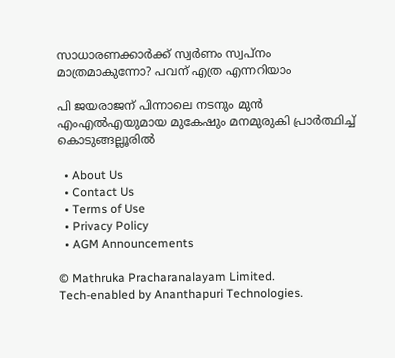സാധാരണക്കാർക്ക് സ്വർണം സ്വപ്നം മാത്രമാകുന്നോ? പവന് എത്ര എന്നറിയാം

പി ജയരാജന് പിന്നാലെ നടനും മുൻ എംഎൽഎയുമായ മുകേഷും മനമുരുകി പ്രാർത്ഥിച്ച് കൊടുങ്ങല്ലൂരിൽ

  • About Us
  • Contact Us
  • Terms of Use
  • Privacy Policy
  • AGM Announcements

© Mathruka Pracharanalayam Limited.
Tech-enabled by Ananthapuri Technologies.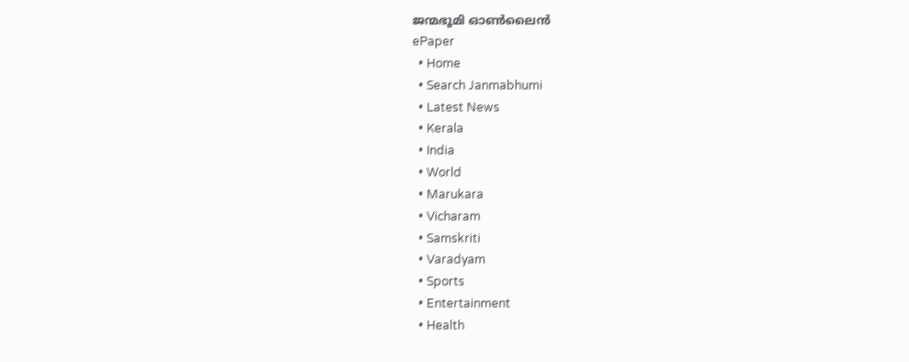ജന്മഭൂമി ഓണ്‍ലൈന്‍
ePaper
  • Home
  • Search Janmabhumi
  • Latest News
  • Kerala
  • India
  • World
  • Marukara
  • Vicharam
  • Samskriti
  • Varadyam
  • Sports
  • Entertainment
  • Health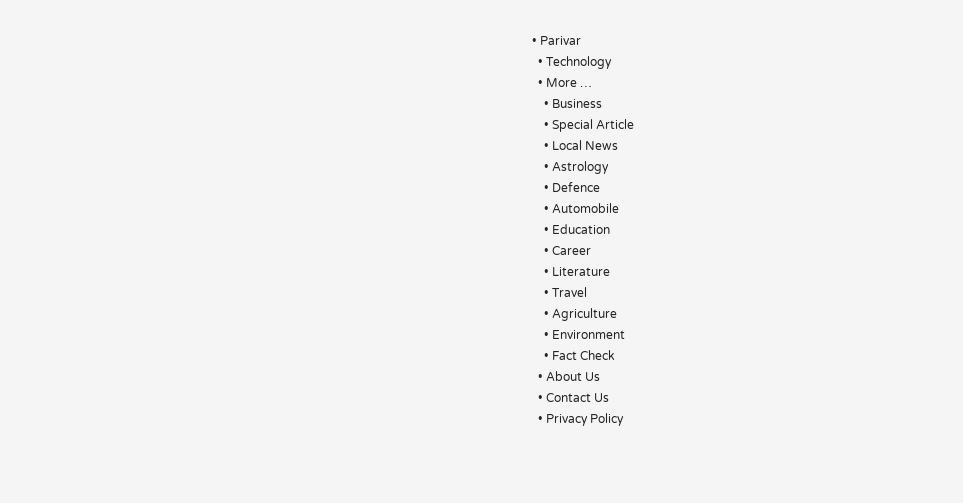• Parivar
  • Technology
  • More …
    • Business
    • Special Article
    • Local News
    • Astrology
    • Defence
    • Automobile
    • Education
    • Career
    • Literature
    • Travel
    • Agriculture
    • Environment
    • Fact Check
  • About Us
  • Contact Us
  • Privacy Policy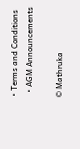• Terms and Conditions
  • AGM Announcements

© Mathruka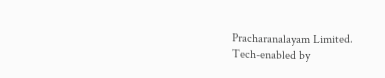Pracharanalayam Limited.
Tech-enabled by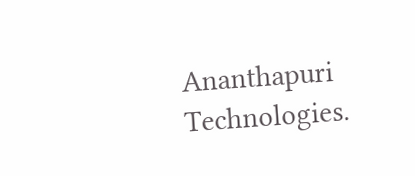Ananthapuri Technologies.